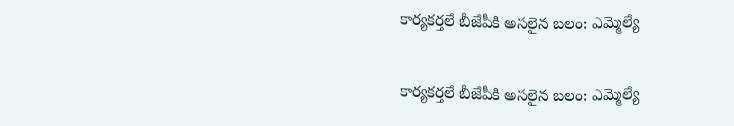కార్యకర్తలే బీజేపీకి అసలైన బలం: ఎమ్మెల్యే

కార్యకర్తలే బీజేపీకి అసలైన బలం: ఎమ్మెల్యే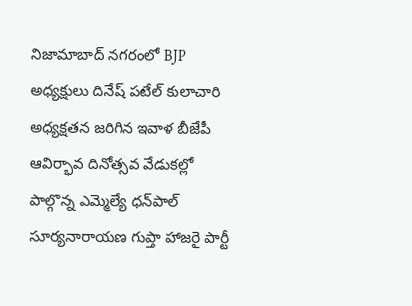నిజామాబాద్ నగరంలో BJP అధ్యక్షులు దినేష్‌ పటేల్‌ కులాచారి అధ్యక్షతన జరిగిన ఇవాళ బీజేపీ ఆవిర్భావ దినోత్సవ వేడుకల్లో పాల్గొన్న ఎమ్మెల్యే ధన్‌పాల్ సూర్యనారాయణ గుప్తా హాజరై పార్టీ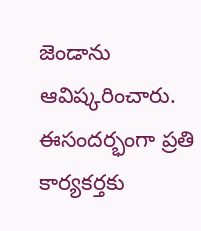జెండాను ఆవిష్కరించారు. ఈసందర్భంగా ప్రతి కార్యకర్తకు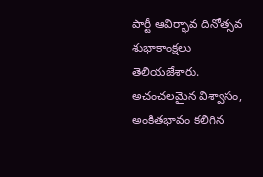పార్టీ ఆవిర్భావ దినోత్సవ శుభాకాంక్షలు తెలియజేశారు. అచంచలమైన విశ్వాసం, అంకితభావం కలిగిన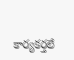కార్యకర్తలే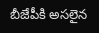బీజేపీకి అసలైన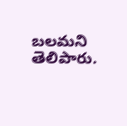బలమని తెలిపారు.